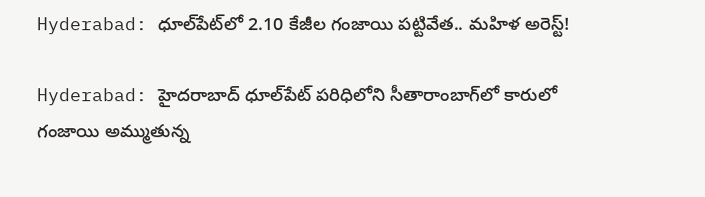Hyderabad: ధూల్‌పేట్‌లో 2.10 కేజీల గంజాయి పట్టివేత.. మహిళ అరెస్ట్!

Hyderabad: హైదరాబాద్ ధూల్‌పేట్ పరిధిలోని సీతారాంబాగ్‌లో కారులో గంజాయి అమ్ముతున్న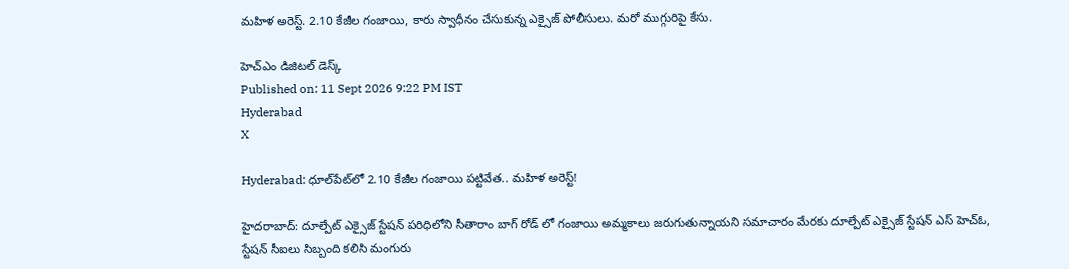మహిళ అరెస్ట్. 2.10 కేజీల గంజాయి, కారు స్వాధీనం చేసుకున్న ఎక్సైజ్ పోలీసులు. మరో ముగ్గురిపై కేసు.

హెచ్ఎం డిజిటల్ డెస్క్
Published on: 11 Sept 2026 9:22 PM IST
Hyderabad
X

Hyderabad: ధూల్‌పేట్‌లో 2.10 కేజీల గంజాయి పట్టివేత.. మహిళ అరెస్ట్!

హైదరాబాద్: దూల్పేట్ ఎక్సైజ్ స్టేషన్ పరిధిలోని సీతారాం బాగ్ రోడ్ లో గంజాయి అమ్మకాలు జరుగుతున్నాయని సమాచారం మేరకు దూల్పేట్ ఎక్సైజ్ స్టేషన్ ఎస్ హెచ్ఓ, స్టేషన్ సీఐలు సిబ్బంది కలిసి మంగురు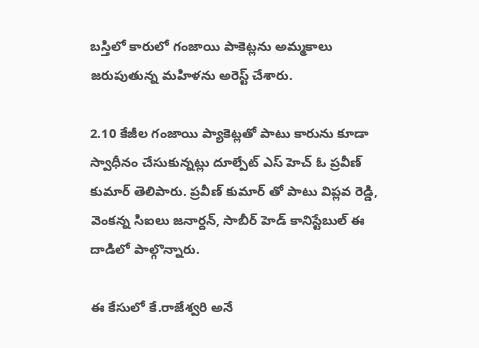బస్తిలో కారులో గంజాయి పాకెట్లను అమ్మకాలు జరుపుతున్న మహిళను అరెస్ట్ చేశారు.

2.10 కేజీల గంజాయి ప్యాకెట్లతో పాటు కారును కూడా స్వాధీనం చేసుకున్నట్లు దూల్పేట్ ఎస్ హెచ్ ఓ ప్రవీణ్ కుమార్ తెలిపారు. ప్రవీణ్ కుమార్ తో పాటు విప్లవ రెడ్డి, వెంకన్న సిఐలు జనార్దన్, సాబీర్ హెడ్ కానిస్టేబుల్ ఈ దాడిలో పాల్గొన్నారు.

ఈ కేసులో కే.రాజేశ్వరి అనే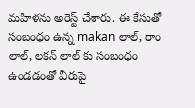మహిళను అరెస్ట్ చేశారు. ఈ కేసుతో సంబంధం ఉన్న makan లాల్, రాం లాల్, లకన్ లాల్ కు సంబంధం ఉండడంతో వీరుపై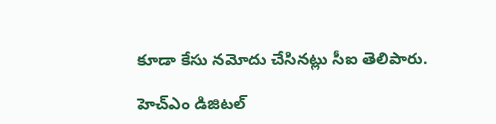కూడా కేసు నమోదు చేసినట్లు సీఐ తెలిపారు.

హెచ్ఎం డిజిటల్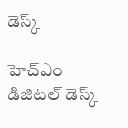డెస్క్

హెచ్ఎం డిజిటల్ డెస్క్